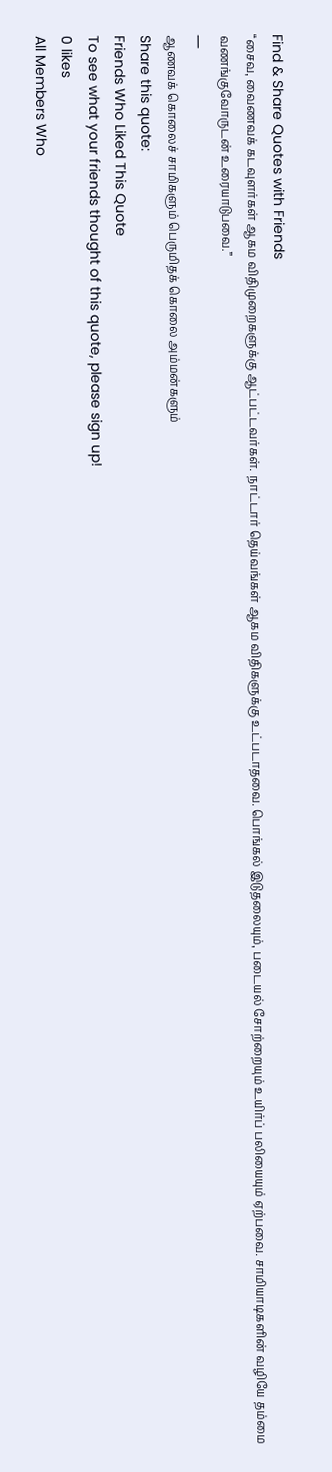Find & Share Quotes with Friends
“சைவ, வைணவக் கடவுளர்கள் ஆகம விதிமுறைகளுக்கு ஆட்பட்டவர்கள். நாட்டார் தெய்வங்கள் ஆகம விதிகளுக்கு உட்படாதவை. பொங்கல் இடுதலையும், படையல் சோற்றையும் உயிர்ப் பலியையும் ஏற்பவை. சாமியாடிகளின் வழியே தம்மை வணங்குவோருடன் உரையாடுபவை.”
―
ஆணவக் கொலைச் சாமிகளும் பெருமிதக் கொலை அம்மன்களும்
Share this quote:
Friends Who Liked This Quote
To see what your friends thought of this quote, please sign up!
0 likes
All Members Who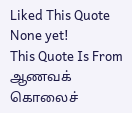Liked This Quote
None yet!
This Quote Is From
ஆணவக் கொலைச்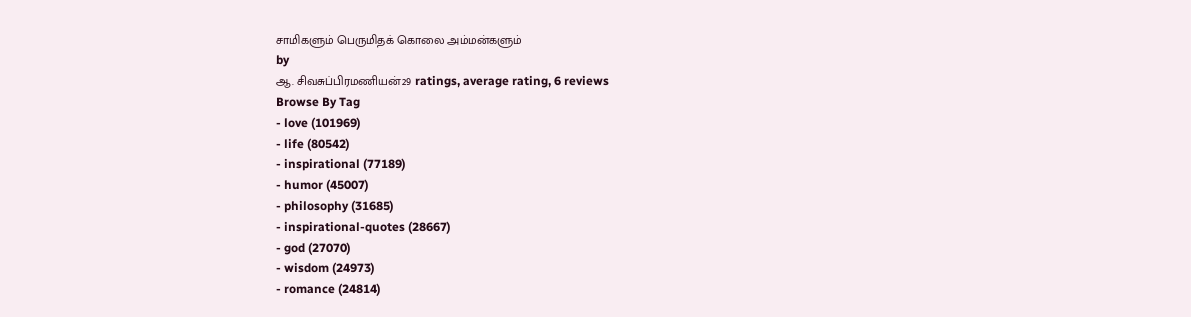சாமிகளும் பெருமிதக் கொலை அம்மன்களும்
by
ஆ. சிவசுப்பிரமணியன்29 ratings, average rating, 6 reviews
Browse By Tag
- love (101969)
- life (80542)
- inspirational (77189)
- humor (45007)
- philosophy (31685)
- inspirational-quotes (28667)
- god (27070)
- wisdom (24973)
- romance (24814)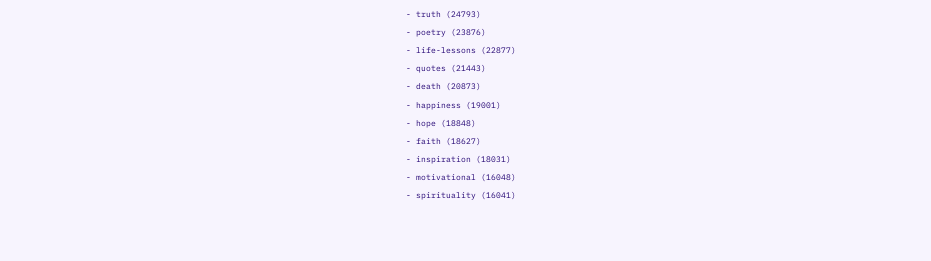- truth (24793)
- poetry (23876)
- life-lessons (22877)
- quotes (21443)
- death (20873)
- happiness (19001)
- hope (18848)
- faith (18627)
- inspiration (18031)
- motivational (16048)
- spirituality (16041)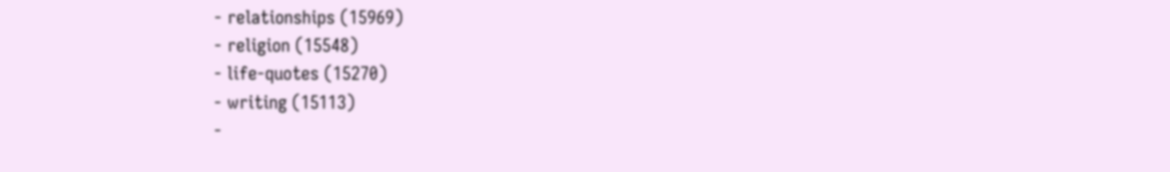- relationships (15969)
- religion (15548)
- life-quotes (15270)
- writing (15113)
-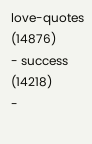love-quotes (14876)
- success (14218)
-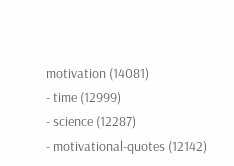motivation (14081)
- time (12999)
- science (12287)
- motivational-quotes (12142)